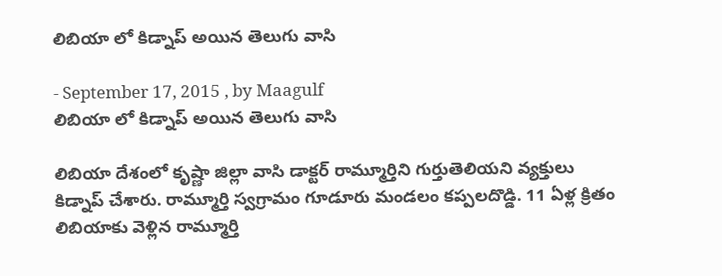లిబియా లో కిడ్నాప్ అయిన తెలుగు వాసి

- September 17, 2015 , by Maagulf
లిబియా లో కిడ్నాప్ అయిన తెలుగు వాసి

లిబియా దేశంలో కృష్ణా జిల్లా వాసి డాక్టర్‌ రామ్మూర్తిని గుర్తుతెలియని వ్యక్తులు కిడ్నాప్‌ చేశారు. రామ్మూర్తి స్వగ్రామం గూడూరు మండలం కప్పలదొడ్డి. 11 ఏళ్ల క్రితం లిబియాకు వెళ్లిన రామ్మూర్తి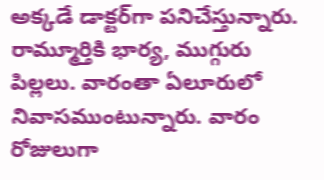అక్కడే డాక్టర్‌గా పనిచేస్తున్నారు. రామ్మూర్తికి భార్య, ముగ్గురు పిల్లలు. వారంతా ఏలూరులో నివాసముంటున్నారు. వారం రోజులుగా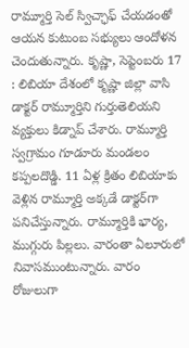రామ్మూర్తి సెల్‌ స్విచ్ఛాఫ్‌ చేయడంతో ఆయన కుటుంబ సభ్యులు ఆందోళన చెందుతున్నారు. కృష్ణా, సెప్టెంబరు 17 : లిబియా దేశంలో కృష్ణా జిల్లా వాసి డాక్టర్‌ రామ్మూర్తిని గుర్తుతెలియని వ్యక్తులు కిడ్నాప్‌ చేశారు. రామ్మూర్తి స్వగ్రామం గూడూరు మండలం కప్పలదొడ్డి. 11 ఏళ్ల క్రితం లిబియాకు వెళ్లిన రామ్మూర్తి అక్కడే డాక్టర్‌గా పనిచేస్తున్నారు. రామ్మూర్తికి భార్య, ముగ్గురు పిల్లలు. వారంతా ఏలూరులో నివాసముంటున్నారు. వారం రోజులుగా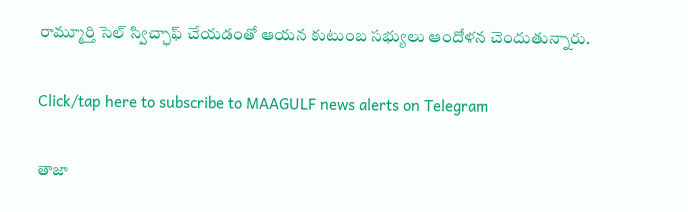రామ్మూర్తి సెల్‌ స్విచ్ఛాఫ్‌ చేయడంతో ఆయన కుటుంబ సభ్యులు ఆందోళన చెందుతున్నారు.

Click/tap here to subscribe to MAAGULF news alerts on Telegram

తాజా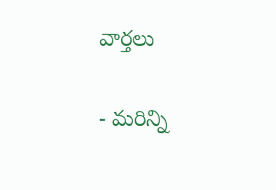వార్తలు

- మరిన్ని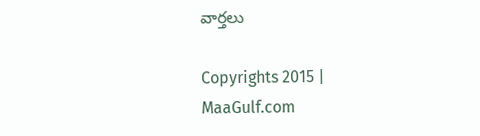వార్తలు

Copyrights 2015 | MaaGulf.com